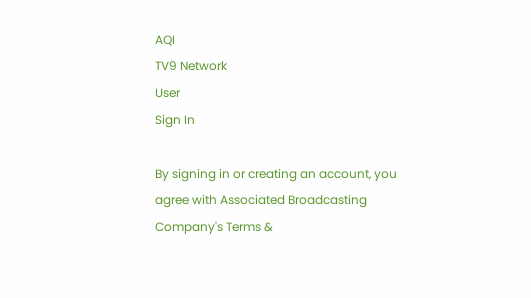AQI
TV9 Network
User
Sign In

By signing in or creating an account, you agree with Associated Broadcasting Company's Terms &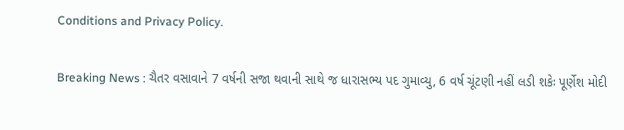Conditions and Privacy Policy.

Breaking News : ચૈતર વસાવાને 7 વર્ષની સજા થવાની સાથે જ ધારાસભ્ય પદ ગુમાવ્યુ, 6 વર્ષ ચૂંટણી નહીં લડી શકેઃ પૂર્ણેશ મોદી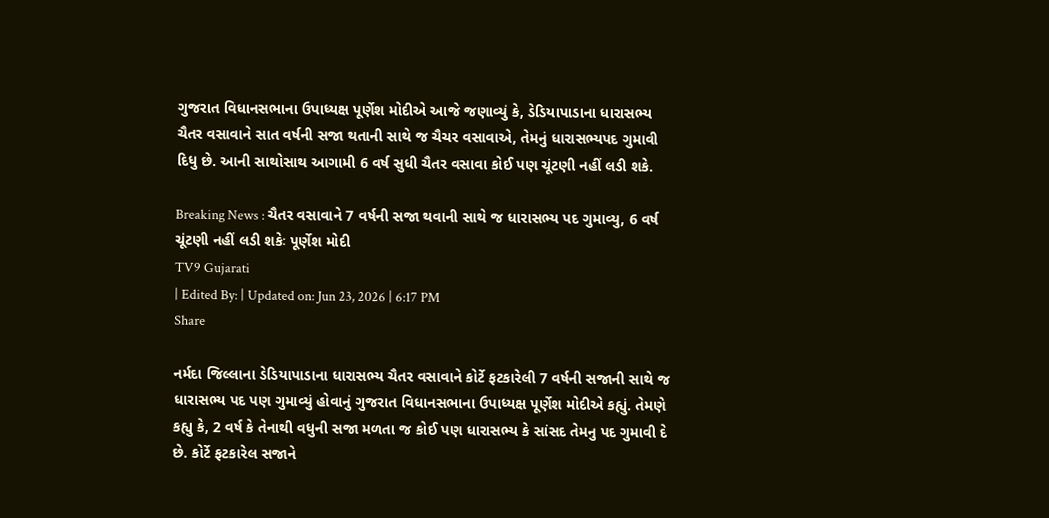ગુજરાત વિધાનસભાના ઉપાધ્યક્ષ પૂર્ણેશ મોદીએ આજે જણાવ્યું કે, ડેડિયાપાડાના ધારાસભ્ય ચૈતર વસાવાને સાત વર્ષની સજા થતાની સાથે જ ચૈચર વસાવાએ, તેમનું ધારાસભ્યપદ ગુમાવી દિધુ છે. આની સાથોસાથ આગામી 6 વર્ષ સુધી ચૈતર વસાવા કોઈ પણ ચૂંટણી નહીં લડી શકે.

Breaking News : ચૈતર વસાવાને 7 વર્ષની સજા થવાની સાથે જ ધારાસભ્ય પદ ગુમાવ્યુ, 6 વર્ષ ચૂંટણી નહીં લડી શકેઃ પૂર્ણેશ મોદી
TV9 Gujarati
| Edited By: | Updated on: Jun 23, 2026 | 6:17 PM
Share

નર્મદા જિલ્લાના ડેડિયાપાડાના ધારાસભ્ય ચૈતર વસાવાને કોર્ટે ફટકારેલી 7 વર્ષની સજાની સાથે જ ધારાસભ્ય પદ પણ ગુમાવ્યું હોવાનું ગુજરાત વિધાનસભાના ઉપાધ્યક્ષ પૂર્ણેશ મોદીએ કહ્યું. તેમણે કહ્યુ કે, 2 વર્ષ કે તેનાથી વધુની સજા મળતા જ કોઈ પણ ધારાસભ્ય કે સાંસદ તેમનુ પદ ગુમાવી દે છે. કોર્ટે ફટકારેલ સજાને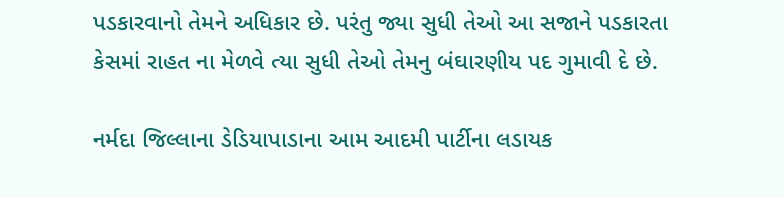પડકારવાનો તેમને અધિકાર છે. પરંતુ જ્યા સુધી તેઓ આ સજાને પડકારતા કેસમાં રાહત ના મેળવે ત્યા સુધી તેઓ તેમનુ બંઘારણીય પદ ગુમાવી દે છે.

નર્મદા જિલ્લાના ડેડિયાપાડાના આમ આદમી પાર્ટીના લડાયક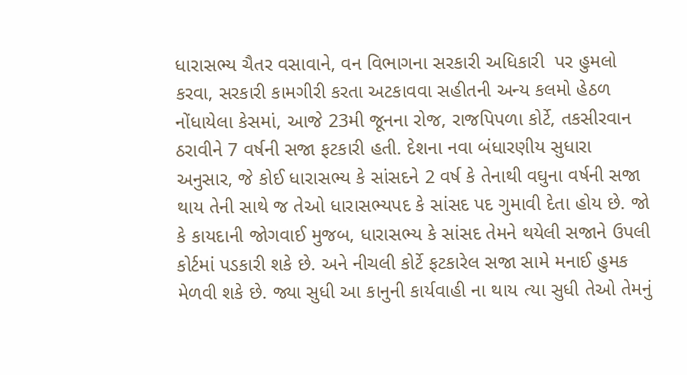ધારાસભ્ય ચૈતર વસાવાને, વન વિભાગના સરકારી અધિકારી  પર હુમલો કરવા, સરકારી કામગીરી કરતા અટકાવવા સહીતની અન્ય કલમો હેઠળ નોંધાયેલા કેસમાં, આજે 23મી જૂનના રોજ, રાજપિપળા કોર્ટે, તકસીરવાન ઠરાવીને 7 વર્ષની સજા ફટકારી હતી. દેશના નવા બંધારણીય સુધારા અનુસાર, જે કોઈ ધારાસભ્ય કે સાંસદને 2 વર્ષ કે તેનાથી વઘુના વર્ષની સજા થાય તેની સાથે જ તેઓ ધારાસભ્યપદ કે સાંસદ પદ ગુમાવી દેતા હોય છે. જો કે કાયદાની જોગવાઈ મુજબ, ધારાસભ્ય કે સાંસદ તેમને થયેલી સજાને ઉપલી કોર્ટમાં પડકારી શકે છે. અને નીચલી કોર્ટે ફટકારેલ સજા સામે મનાઈ હુમક મેળવી શકે છે. જ્યા સુધી આ કાનુની કાર્યવાહી ના થાય ત્યા સુધી તેઓ તેમનું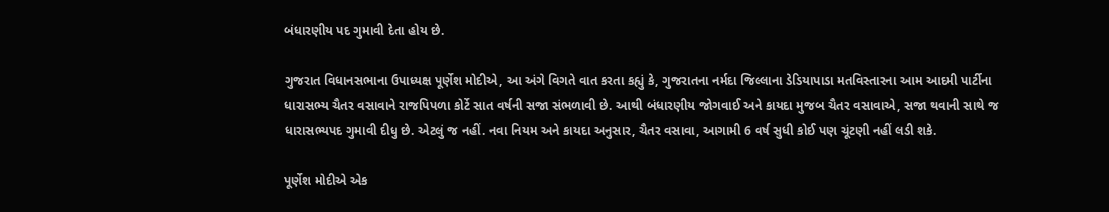બંધારણીય પદ ગુમાવી દેતા હોય છે.

ગુજરાત વિધાનસભાના ઉપાધ્યક્ષ પૂર્ણેશ મોદીએ, આ અંગે વિગતે વાત કરતા કહ્યું કે, ગુજરાતના નર્મદા જિલ્લાના ડેડિયાપાડા મતવિસ્તારના આમ આદમી પાર્ટીના ધારાસભ્ય ચૈતર વસાવાને રાજપિપળા કોર્ટે સાત વર્ષની સજા સંભળાવી છે. આથી બંધારણીય જોગવાઈ અને કાયદા મુજબ ચૈતર વસાવાએ, સજા થવાની સાથે જ ધારાસભ્યપદ ગુમાવી દીધુ છે. એટલું જ નહીં. નવા નિયમ અને કાયદા અનુસાર, ચૈતર વસાવા, આગામી 6 વર્ષ સુધી કોઈ પણ ચૂંટણી નહીં લડી શકે.

પૂર્ણેશ મોદીએ એક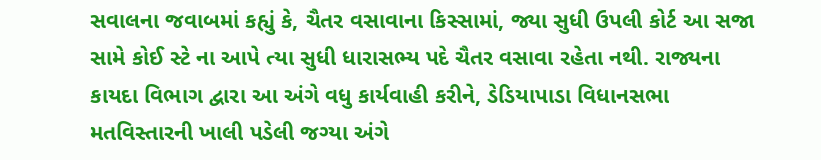સવાલના જવાબમાં કહ્યું કે, ચૈતર વસાવાના કિસ્સામાં, જ્યા સુધી ઉપલી કોર્ટ આ સજા સામે કોઈ સ્ટે ના આપે ત્યા સુધી ધારાસભ્ય પદે ચૈતર વસાવા રહેતા નથી. રાજ્યના કાયદા વિભાગ દ્વારા આ અંગે વધુ કાર્યવાહી કરીને, ડેડિયાપાડા વિધાનસભા મતવિસ્તારની ખાલી પડેલી જગ્યા અંગે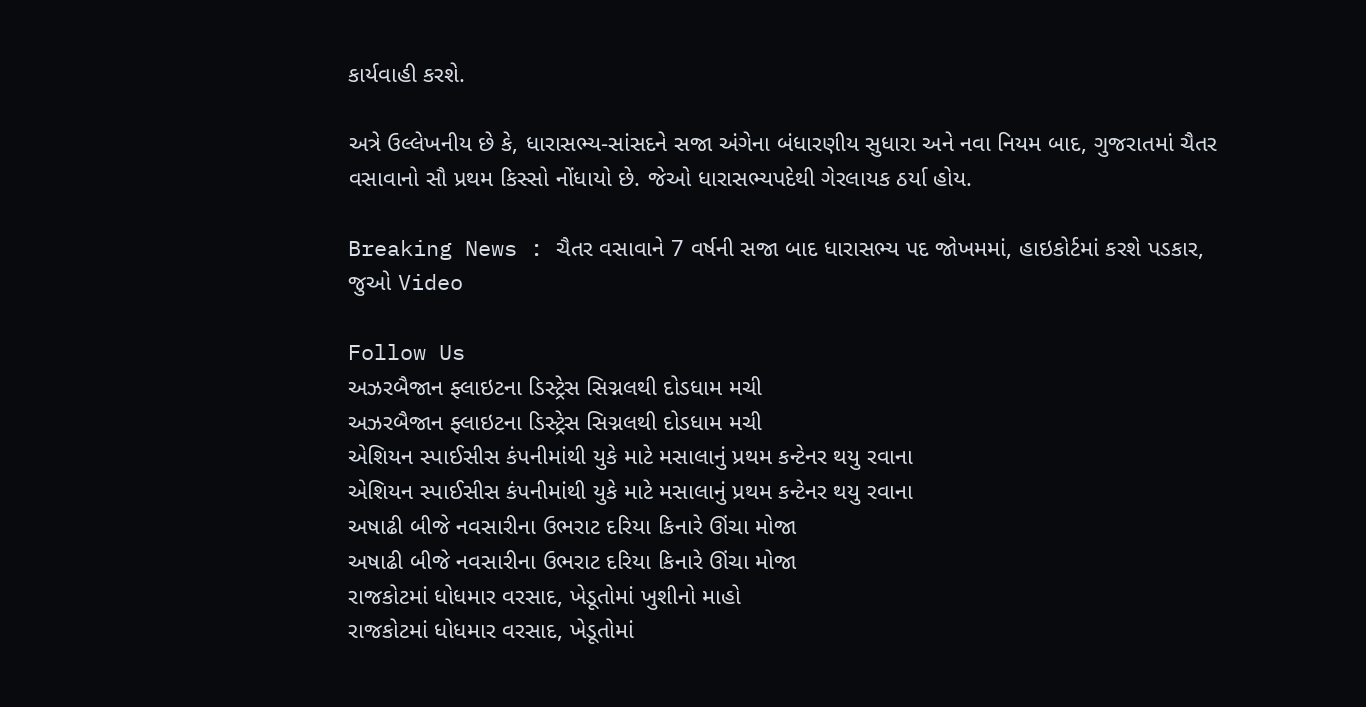કાર્યવાહી કરશે.

અત્રે ઉલ્લેખનીય છે કે, ધારાસભ્ય-સાંસદને સજા અંગેના બંધારણીય સુધારા અને નવા નિયમ બાદ, ગુજરાતમાં ચૈતર વસાવાનો સૌ પ્રથમ કિસ્સો નોંધાયો છે. જેઓ ધારાસભ્યપદેથી ગેરલાયક ઠર્યા હોય.

Breaking News : ચૈતર વસાવાને 7 વર્ષની સજા બાદ ધારાસભ્ય પદ જોખમમાં, હાઇકોર્ટમાં કરશે પડકાર, જુઓ Video

Follow Us
અઝરબૈજાન ફ્લાઇટના ડિસ્ટ્રેસ સિગ્નલથી દોડધામ મચી
અઝરબૈજાન ફ્લાઇટના ડિસ્ટ્રેસ સિગ્નલથી દોડધામ મચી
એશિયન સ્પાઈસીસ કંપનીમાંથી યુકે માટે મસાલાનું પ્રથમ કન્ટેનર થયુ રવાના
એશિયન સ્પાઈસીસ કંપનીમાંથી યુકે માટે મસાલાનું પ્રથમ કન્ટેનર થયુ રવાના
અષાઢી બીજે નવસારીના ઉભરાટ દરિયા કિનારે ઊંચા મોજા
અષાઢી બીજે નવસારીના ઉભરાટ દરિયા કિનારે ઊંચા મોજા
રાજકોટમાં ધોધમાર વરસાદ, ખેડૂતોમાં ખુશીનો માહો
રાજકોટમાં ધોધમાર વરસાદ, ખેડૂતોમાં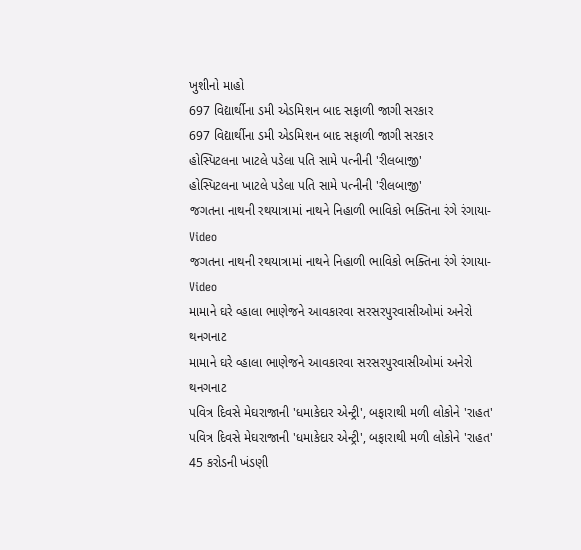ખુશીનો માહો
697 વિદ્યાર્થીના ડમી એડમિશન બાદ સફાળી જાગી સરકાર
697 વિદ્યાર્થીના ડમી એડમિશન બાદ સફાળી જાગી સરકાર
હોસ્પિટલના ખાટલે પડેલા પતિ સામે પત્નીની 'રીલબાજી'
હોસ્પિટલના ખાટલે પડેલા પતિ સામે પત્નીની 'રીલબાજી'
જગતના નાથની રથયાત્રામાં નાથને નિહાળી ભાવિકો ભક્તિના રંગે રંગાયા- Video
જગતના નાથની રથયાત્રામાં નાથને નિહાળી ભાવિકો ભક્તિના રંગે રંગાયા- Video
મામાને ઘરે વ્હાલા ભાણેજને આવકારવા સરસરપુરવાસીઓમાં અનેરો થનગનાટ
મામાને ઘરે વ્હાલા ભાણેજને આવકારવા સરસરપુરવાસીઓમાં અનેરો થનગનાટ
પવિત્ર દિવસે મેઘરાજાની 'ધમાકેદાર એન્ટ્રી', બફારાથી મળી લોકોને 'રાહત'
પવિત્ર દિવસે મેઘરાજાની 'ધમાકેદાર એન્ટ્રી', બફારાથી મળી લોકોને 'રાહત'
45 કરોડની ખંડણી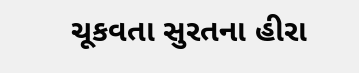ચૂકવતા સુરતના હીરા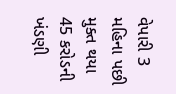વેપારી 3 મહિના પછી મુક્ત થયા
45 કરોડની ખંડણી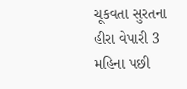ચૂકવતા સુરતના હીરા વેપારી 3 મહિના પછી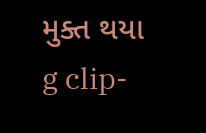મુક્ત થયા
g clip-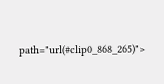path="url(#clip0_868_265)">